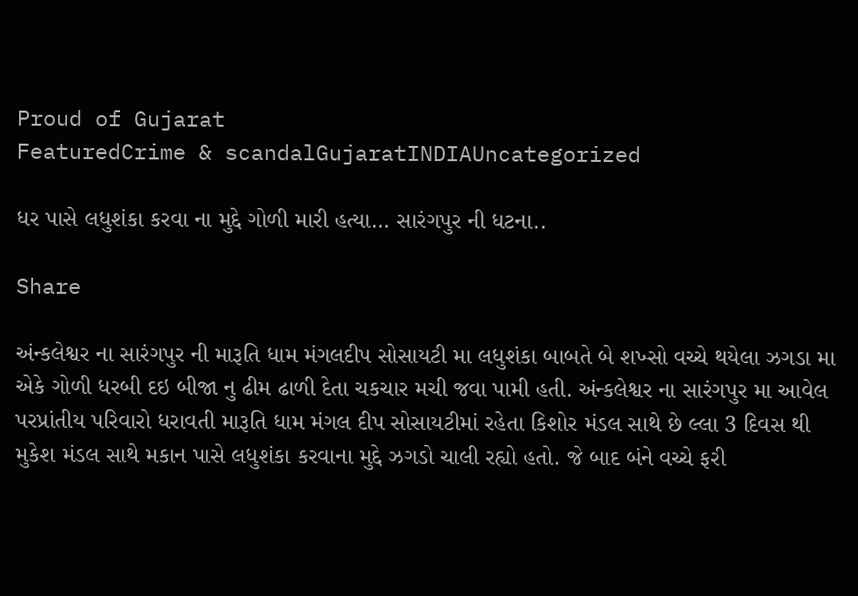Proud of Gujarat
FeaturedCrime & scandalGujaratINDIAUncategorized

ધર પાસે લધુશંકા કરવા ના મુદ્દે ગોળી મારી હત્યા… સારંગપુર ની ધટના..

Share

અંન્કલેશ્વર ના સારંગપુર ની મારૂતિ ધામ મંગલદીપ સોસાયટી મા લધુશંકા બાબતે બે શખ્સો વચ્ચે થયેલા ઝગડા મા એકે ગોળી ધરબી દઇ બીજા નુ ઢીમ ઢાળી દેતા ચકચાર મચી જવા પામી હતી. અંન્કલેશ્વર ના સારંગપુર મા આવેલ પરપ્રાંતીય પરિવારો ધરાવતી મારૂતિ ધામ મંગલ દીપ સોસાયટીમાં રહેતા કિશોર મંડલ સાથે છે લ્લા 3 દિવસ થી મુકેશ મંડલ સાથે મકાન પાસે લધુશંકા કરવાના મુદ્દે ઝગડો ચાલી રહ્યો હતો. જે બાદ બંને વચ્ચે ફરી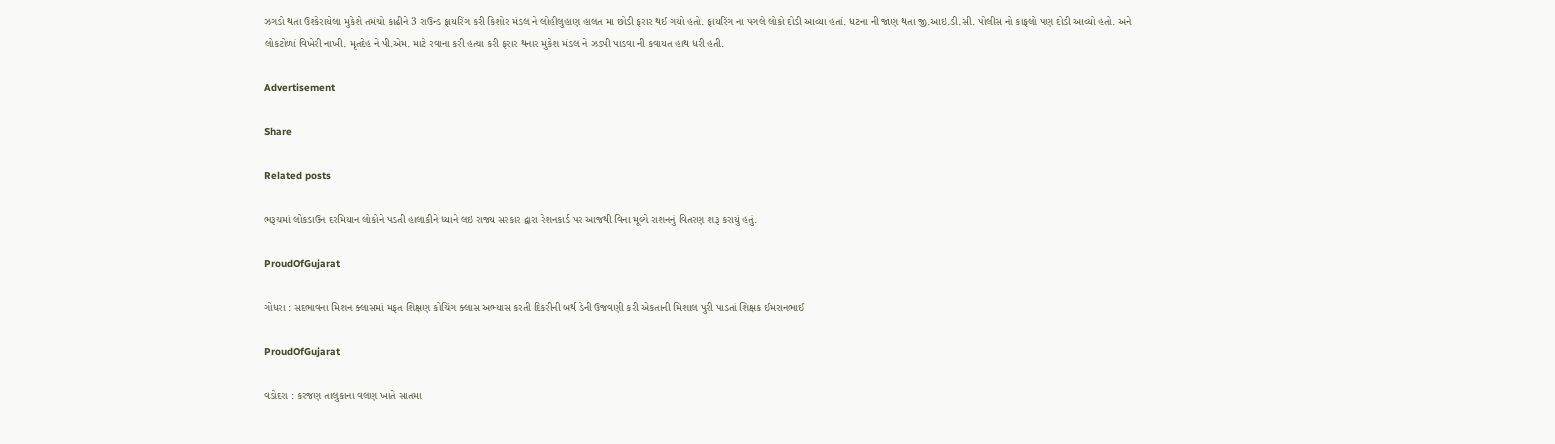ઝગડો થતા ઉશ્કેરાયેલા મુકેશે તમંચો કાઢીને 3 રાઉન્ડ ફાયરિંગ કરી કિશોર મંડલ ને લોહીલુહાણ હાલત મા છોડી ફરાર થઈ ગયો હતો. ફાયરિંગ ના પગલે લોકો દોડી આવ્યા હતાં. ધટના ની જાણ થતા જી.આઇ.ડી.સી. પોલીસ નો કાફલો પણ દોડી આવ્યો હતો. અને લોકટોળાં વિખેરી નાખી. મૃતદેહ ને પી.એમ. માટે રવાના કરી હત્યા કરી ફરાર થનાર મુકેશ મંડલ ને ઝડપી પાડવા ની કવાયત હાથ ધરી હતી.

Advertisement

Share

Related posts

ભરૂચમાં લોકડાઉન દરમિયાન લોકોને પડતી હાલાકીને ધ્યાને લઇ રાજ્ય સરકાર દ્વારા રેશનકાર્ડ પર આજથી વિના મૂલ્યે રાશનનું વિતરણ શરૂ કરાયું હતું.

ProudOfGujarat

ગોધરા : સદભાવના મિશન ક્લાસમાં મફત શિક્ષણ કોચિંગ ક્લાસ અભ્યાસ કરતી દિકરીની બર્થ ડેની ઉજવણી કરી એકતાની મિશાલ પુરી પાડતાં શિક્ષક ઈમરાનભાઈ

ProudOfGujarat

વડોદરા : કરજણ તાલુકાના વલણ ખાતે સાતમા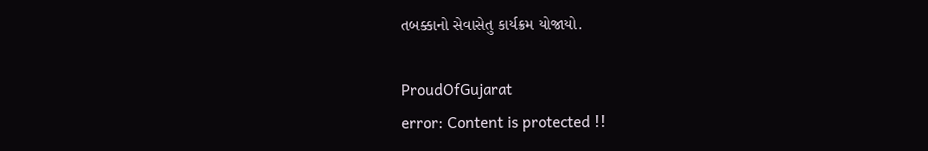તબક્કાનો સેવાસેતુ કાર્યક્રમ યોજાયો.

ProudOfGujarat
error: Content is protected !!